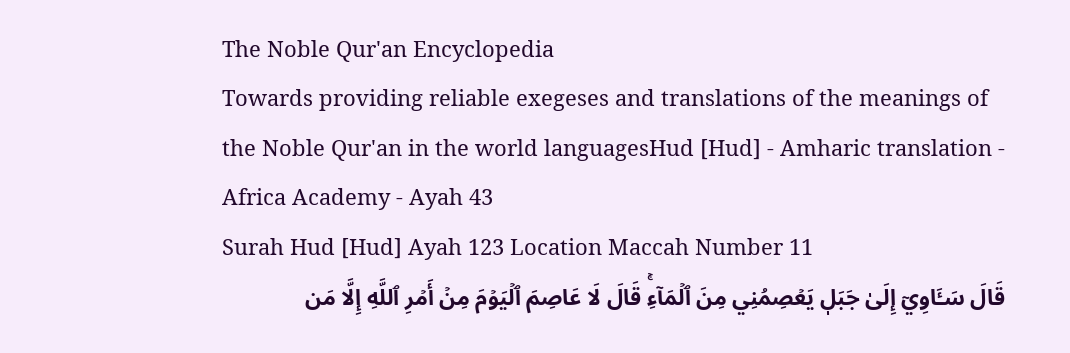The Noble Qur'an Encyclopedia
Towards providing reliable exegeses and translations of the meanings of the Noble Qur'an in the world languagesHud [Hud] - Amharic translation - Africa Academy - Ayah 43
Surah Hud [Hud] Ayah 123 Location Maccah Number 11
قَالَ سَـَٔاوِيٓ إِلَىٰ جَبَلٖ يَعۡصِمُنِي مِنَ ٱلۡمَآءِۚ قَالَ لَا عَاصِمَ ٱلۡيَوۡمَ مِنۡ أَمۡرِ ٱللَّهِ إِلَّا مَن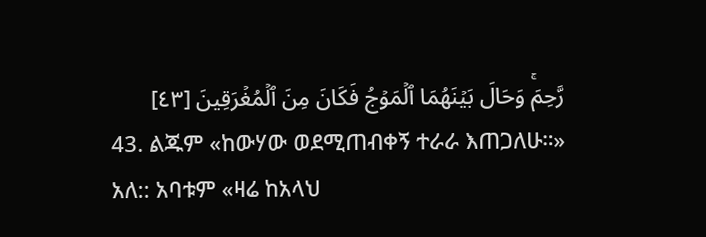رَّحِمَۚ وَحَالَ بَيۡنَهُمَا ٱلۡمَوۡجُ فَكَانَ مِنَ ٱلۡمُغۡرَقِينَ [٤٣]
43. ልጁም «ከውሃው ወደሚጠብቀኝ ተራራ እጠጋለሁ።» አለ:: አባቱም «ዛሬ ከአላህ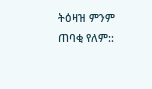ትዕዛዝ ምንም ጠባቂ የለም::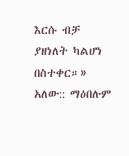እርሱ ብቻ ያዘነለት ካልሆነ በስተቀር።» አለው:: ማዕበሉም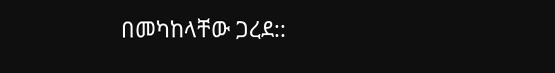በመካከላቸው ጋረደ::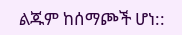ልጁም ከሰማጮች ሆነ::